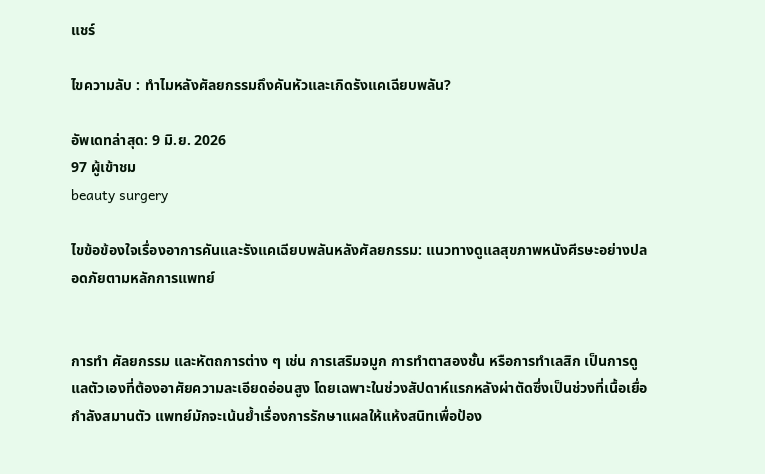แชร์

ไขความลับ : ทำไมหลังศัลยกรรมถึงคันหัวและเกิดรังแคเฉียบพลัน?

อัพเดทล่าสุด: 9 มิ.ย. 2026
97 ผู้เข้าชม
beauty surgery

ไขข้อข้องใจเรื่องอาการคันและรังแคเฉียบพลันหลังศัลยกรรม: แนวทางดูแลสุขภาพหนังศีรษะอย่างปลอดภัยตามหลักการแพทย์


การทำ ศัลยกรรม และหัตถการต่าง ๆ เช่น การเสริมจมูก การทำตาสองชั้น หรือการทำเลสิก เป็นการดูแลตัวเองที่ต้องอาศัยความละเอียดอ่อนสูง โดยเฉพาะในช่วงสัปดาห์แรกหลังผ่าตัดซึ่งเป็นช่วงที่เนื้อเยื่อกำลังสมานตัว แพทย์มักจะเน้นย้ำเรื่องการรักษาแผลให้แห้งสนิทเพื่อป้อง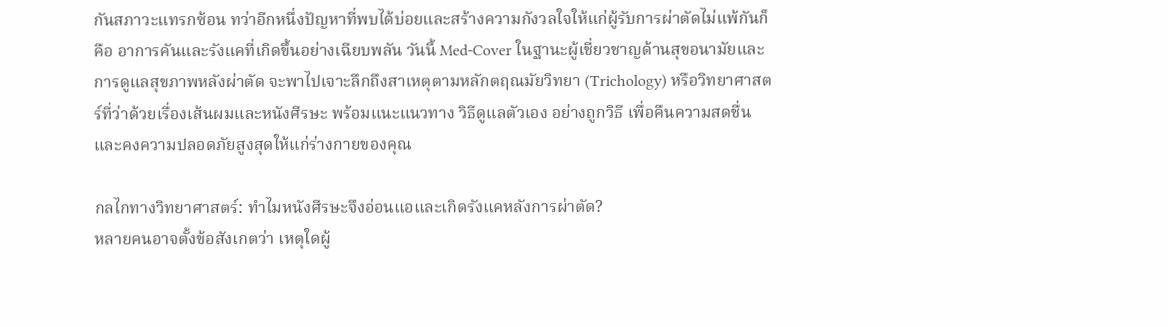กันสภาวะแทรกซ้อน ทว่าอีกหนึ่งปัญหาที่พบได้บ่อยและสร้างความกังวลใจให้แก่ผู้รับการผ่าตัดไม่แพ้กันก็คือ อาการคันและรังแคที่เกิดขึ้นอย่างเฉียบพลัน วันนี้ Med-Cover ในฐานะผู้เชี่ยวชาญด้านสุขอนามัยและการดูแลสุขภาพหลังผ่าตัด จะพาไปเจาะลึกถึงสาเหตุตามหลักตฤณมัยวิทยา (Trichology) หรือวิทยาศาสตร์ที่ว่าด้วยเรื่องเส้นผมและหนังศีรษะ พร้อมแนะแนวทาง วิธีดูแลตัวเอง อย่างถูกวิธี เพื่อคืนความสดชื่นและคงความปลอดภัยสูงสุดให้แก่ร่างกายของคุณ

กลไกทางวิทยาศาสตร์: ทำไมหนังศีรษะจึงอ่อนแอและเกิดรังแคหลังการผ่าตัด?
หลายคนอาจตั้งข้อสังเกตว่า เหตุใดผู้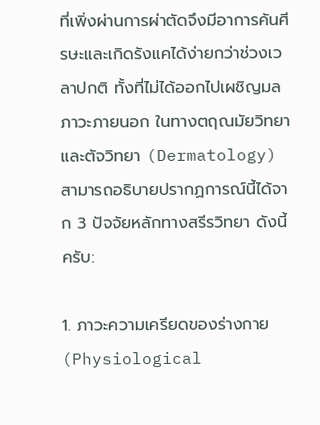ที่เพิ่งผ่านการผ่าตัดจึงมีอาการคันศีรษะและเกิดรังแคได้ง่ายกว่าช่วงเวลาปกติ ทั้งที่ไม่ได้ออกไปเผชิญมลภาวะภายนอก ในทางตฤณมัยวิทยาและตัจวิทยา (Dermatology) สามารถอธิบายปรากฏการณ์นี้ได้จาก 3 ปัจจัยหลักทางสรีรวิทยา ดังนี้ครับ:

1. ภาวะความเครียดของร่างกาย (Physiological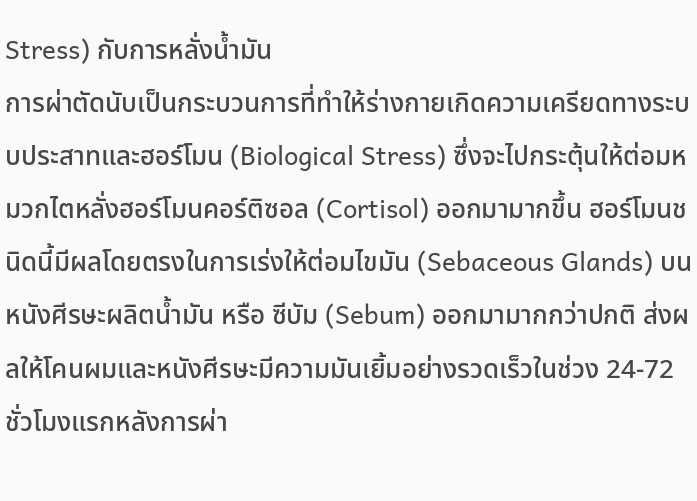Stress) กับการหลั่งน้ำมัน
การผ่าตัดนับเป็นกระบวนการที่ทำให้ร่างกายเกิดความเครียดทางระบบประสาทและฮอร์โมน (Biological Stress) ซึ่งจะไปกระตุ้นให้ต่อมหมวกไตหลั่งฮอร์โมนคอร์ติซอล (Cortisol) ออกมามากขึ้น ฮอร์โมนชนิดนี้มีผลโดยตรงในการเร่งให้ต่อมไขมัน (Sebaceous Glands) บนหนังศีรษะผลิตน้ำมัน หรือ ซีบัม (Sebum) ออกมามากกว่าปกติ ส่งผลให้โคนผมและหนังศีรษะมีความมันเยิ้มอย่างรวดเร็วในช่วง 24-72 ชั่วโมงแรกหลังการผ่า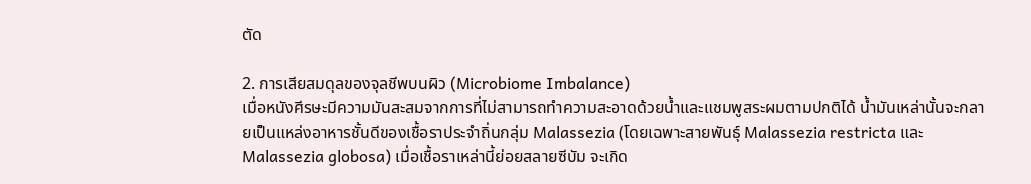ตัด

2. การเสียสมดุลของจุลชีพบนผิว (Microbiome Imbalance)
เมื่อหนังศีรษะมีความมันสะสมจากการที่ไม่สามารถทำความสะอาดด้วยน้ำและแชมพูสระผมตามปกติได้ น้ำมันเหล่านั้นจะกลายเป็นแหล่งอาหารชั้นดีของเชื้อราประจำถิ่นกลุ่ม Malassezia (โดยเฉพาะสายพันธุ์ Malassezia restricta และ Malassezia globosa) เมื่อเชื้อราเหล่านี้ย่อยสลายซีบัม จะเกิด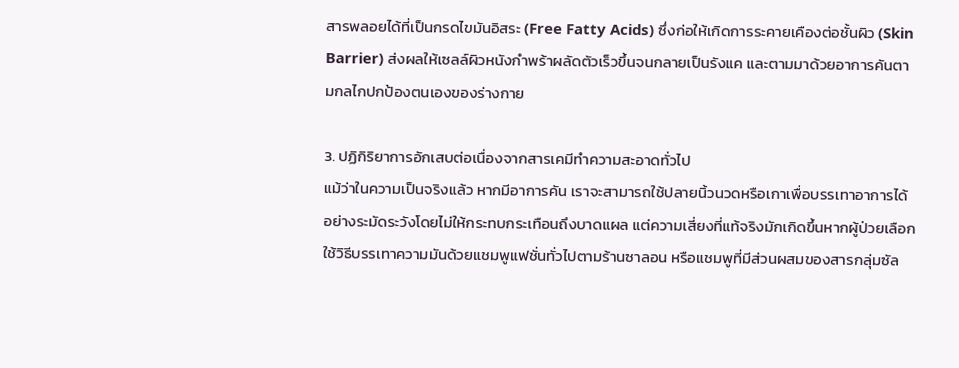สารพลอยได้ที่เป็นกรดไขมันอิสระ (Free Fatty Acids) ซึ่งก่อให้เกิดการระคายเคืองต่อชั้นผิว (Skin Barrier) ส่งผลให้เซลล์ผิวหนังกำพร้าผลัดตัวเร็วขึ้นจนกลายเป็นรังแค และตามมาด้วยอาการคันตามกลไกปกป้องตนเองของร่างกาย

3. ปฏิกิริยาการอักเสบต่อเนื่องจากสารเคมีทำความสะอาดทั่วไป
แม้ว่าในความเป็นจริงแล้ว หากมีอาการคัน เราจะสามารถใช้ปลายนิ้วนวดหรือเกาเพื่อบรรเทาอาการได้อย่างระมัดระวังโดยไม่ให้กระทบกระเทือนถึงบาดแผล แต่ความเสี่ยงที่แท้จริงมักเกิดขึ้นหากผู้ป่วยเลือกใช้วิธีบรรเทาความมันด้วยแชมพูแฟชั่นทั่วไปตามร้านซาลอน หรือแชมพูที่มีส่วนผสมของสารกลุ่มซัล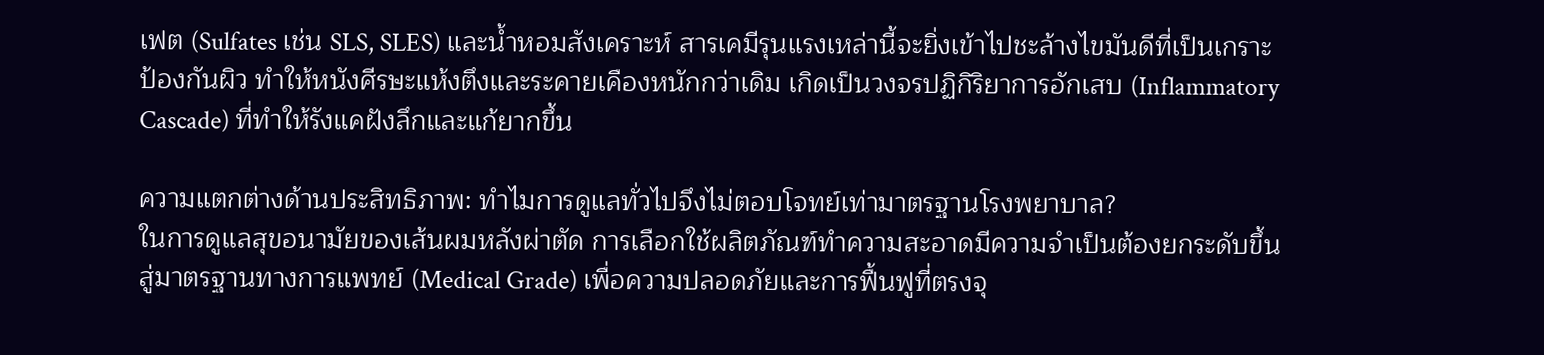เฟต (Sulfates เช่น SLS, SLES) และน้ำหอมสังเคราะห์ สารเคมีรุนแรงเหล่านี้จะยิ่งเข้าไปชะล้างไขมันดีที่เป็นเกราะป้องกันผิว ทำให้หนังศีรษะแห้งตึงและระคายเคืองหนักกว่าเดิม เกิดเป็นวงจรปฏิกิริยาการอักเสบ (Inflammatory Cascade) ที่ทำให้รังแคฝังลึกและแก้ยากขึ้น

ความแตกต่างด้านประสิทธิภาพ: ทำไมการดูแลทั่วไปจึงไม่ตอบโจทย์เท่ามาตรฐานโรงพยาบาล?
ในการดูแลสุขอนามัยของเส้นผมหลังผ่าตัด การเลือกใช้ผลิตภัณฑ์ทำความสะอาดมีความจำเป็นต้องยกระดับขึ้นสู่มาตรฐานทางการแพทย์ (Medical Grade) เพื่อความปลอดภัยและการฟื้นฟูที่ตรงจุ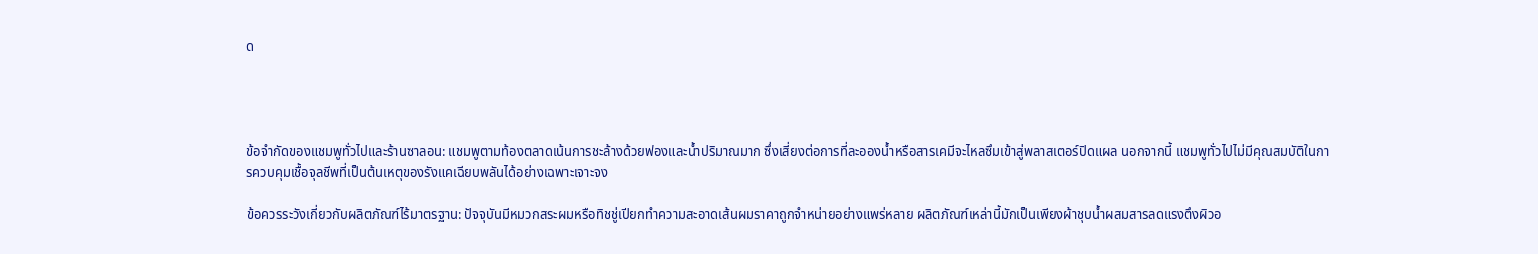ด




ข้อจำกัดของแชมพูทั่วไปและร้านซาลอน: แชมพูตามท้องตลาดเน้นการชะล้างด้วยฟองและน้ำปริมาณมาก ซึ่งเสี่ยงต่อการที่ละอองน้ำหรือสารเคมีจะไหลซึมเข้าสู่พลาสเตอร์ปิดแผล นอกจากนี้ แชมพูทั่วไปไม่มีคุณสมบัติในการควบคุมเชื้อจุลชีพที่เป็นต้นเหตุของรังแคเฉียบพลันได้อย่างเฉพาะเจาะจง

ข้อควรระวังเกี่ยวกับผลิตภัณฑ์ไร้มาตรฐาน: ปัจจุบันมีหมวกสระผมหรือทิชชู่เปียกทำความสะอาดเส้นผมราคาถูกจำหน่ายอย่างแพร่หลาย ผลิตภัณฑ์เหล่านี้มักเป็นเพียงผ้าชุบน้ำผสมสารลดแรงตึงผิวอ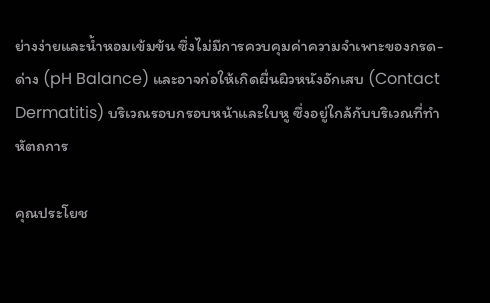ย่างง่ายและน้ำหอมเข้มข้น ซึ่งไม่มีการควบคุมค่าความจำเพาะของกรด-ด่าง (pH Balance) และอาจก่อให้เกิดผื่นผิวหนังอักเสบ (Contact Dermatitis) บริเวณรอบกรอบหน้าและใบหู ซึ่งอยู่ใกล้กับบริเวณที่ทำหัตถการ

คุณประโยช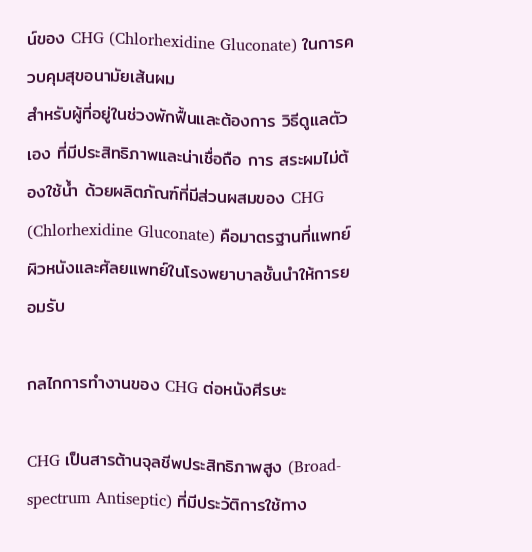น์ของ CHG (Chlorhexidine Gluconate) ในการควบคุมสุขอนามัยเส้นผม
สำหรับผู้ที่อยู่ในช่วงพักฟื้นและต้องการ วิธีดูแลตัวเอง ที่มีประสิทธิภาพและน่าเชื่อถือ การ สระผมไม่ต้องใช้น้ำ ด้วยผลิตภัณฑ์ที่มีส่วนผสมของ CHG (Chlorhexidine Gluconate) คือมาตรฐานที่แพทย์ผิวหนังและศัลยแพทย์ในโรงพยาบาลชั้นนำให้การยอมรับ

กลไกการทำงานของ CHG ต่อหนังศีรษะ

CHG เป็นสารต้านจุลชีพประสิทธิภาพสูง (Broad-spectrum Antiseptic) ที่มีประวัติการใช้ทาง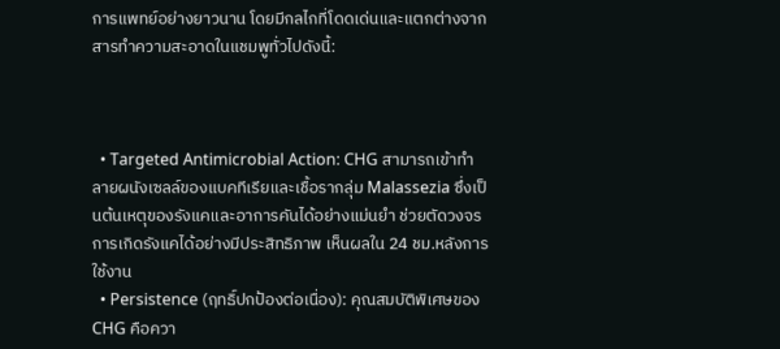การแพทย์อย่างยาวนาน โดยมีกลไกที่โดดเด่นและแตกต่างจากสารทำความสะอาดในแชมพูทั่วไปดังนี้:



  • Targeted Antimicrobial Action: CHG สามารถเข้าทำลายผนังเซลล์ของแบคทีเรียและเชื้อรากลุ่ม Malassezia ซึ่งเป็นต้นเหตุของรังแคและอาการคันได้อย่างแม่นยำ ช่วยตัดวงจรการเกิดรังแคได้อย่างมีประสิทธิภาพ เห็นผลใน 24 ชม.หลังการใช้งาน
  • Persistence (ฤทธิ์ปกป้องต่อเนื่อง): คุณสมบัติพิเศษของ CHG คือควา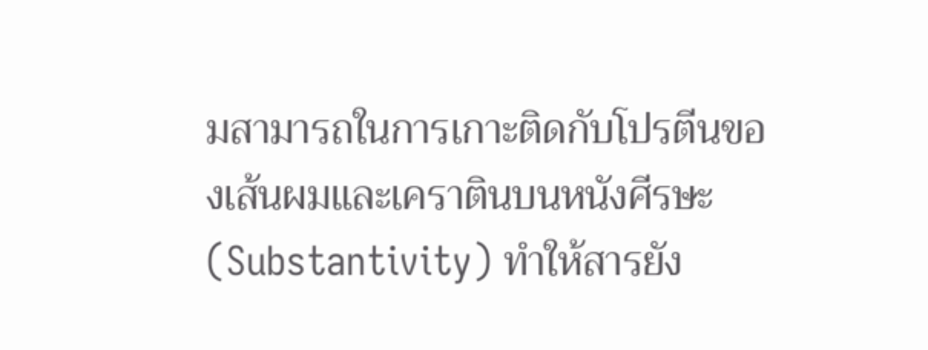มสามารถในการเกาะติดกับโปรตีนของเส้นผมและเคราตินบนหนังศีรษะ (Substantivity) ทำให้สารยัง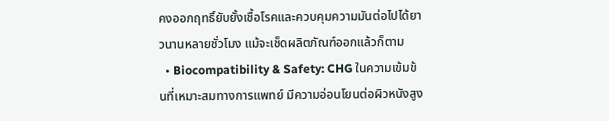คงออกฤทธิ์ยับยั้งเชื้อโรคและควบคุมความมันต่อไปได้ยาวนานหลายชั่วโมง แม้จะเช็ดผลิตภัณฑ์ออกแล้วก็ตาม
  • Biocompatibility & Safety: CHG ในความเข้มข้นที่เหมาะสมทางการแพทย์ มีความอ่อนโยนต่อผิวหนังสูง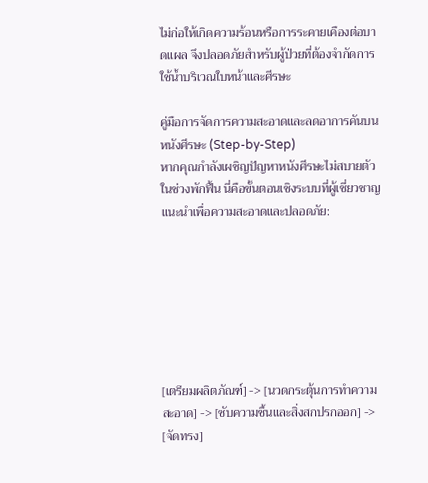ไม่ก่อให้เกิดความร้อนหรือการระคายเคืองต่อบาดแผล จึงปลอดภัยสำหรับผู้ป่วยที่ต้องจำกัดการใช้น้ำบริเวณใบหน้าและศีรษะ

คู่มือการจัดการความสะอาดและลดอาการคันบนหนังศีรษะ (Step-by-Step)
หากคุณกำลังเผชิญปัญหาหนังศีรษะไม่สบายตัวในช่วงพักฟื้น นี่คือขั้นตอนเชิงระบบที่ผู้เชี่ยวชาญแนะนำเพื่อความสะอาดและปลอดภัย:







[เตรียมผลิตภัณฑ์] -> [นวดกระตุ้นการทำความสะอาด] -> [ซับความชื้นและสิ่งสกปรกออก] -> [จัดทรง]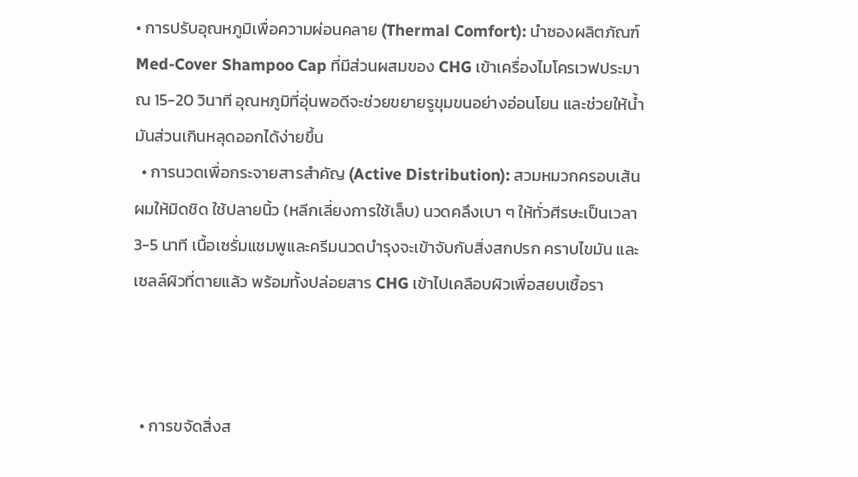• การปรับอุณหภูมิเพื่อความผ่อนคลาย (Thermal Comfort): นำซองผลิตภัณฑ์ Med-Cover Shampoo Cap ที่มีส่วนผสมของ CHG เข้าเครื่องไมโครเวฟประมาณ 15-20 วินาที อุณหภูมิที่อุ่นพอดีจะช่วยขยายรูขุมขนอย่างอ่อนโยน และช่วยให้น้ำมันส่วนเกินหลุดออกได้ง่ายขึ้น
  • การนวดเพื่อกระจายสารสำคัญ (Active Distribution): สวมหมวกครอบเส้นผมให้มิดชิด ใช้ปลายนิ้ว (หลีกเลี่ยงการใช้เล็บ) นวดคลึงเบา ๆ ให้ทั่วศีรษะเป็นเวลา 3-5 นาที เนื้อเซรั่มแชมพูและครีมนวดบำรุงจะเข้าจับกับสิ่งสกปรก คราบไขมัน และเซลล์ผิวที่ตายแล้ว พร้อมทั้งปล่อยสาร CHG เข้าไปเคลือบผิวเพื่อสยบเชื้อรา



  • การขจัดสิ่งส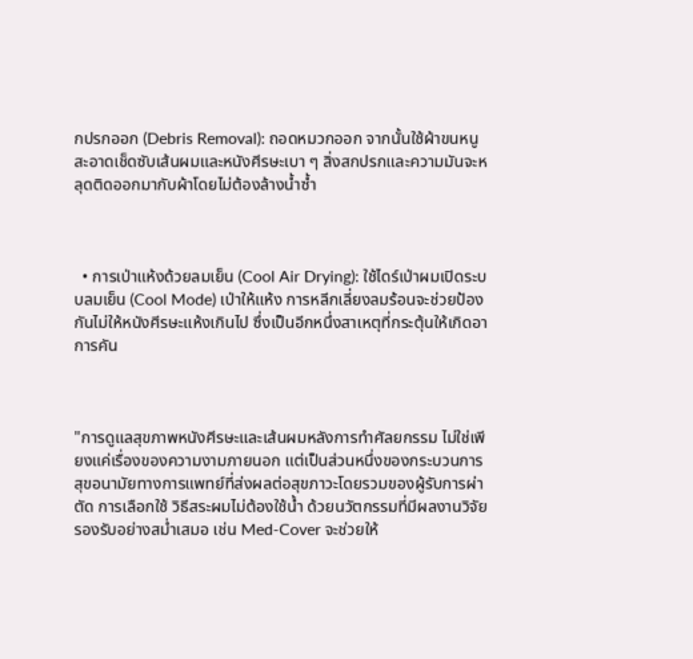กปรกออก (Debris Removal): ถอดหมวกออก จากนั้นใช้ผ้าขนหนูสะอาดเช็ดซับเส้นผมและหนังศีรษะเบา ๆ สิ่งสกปรกและความมันจะหลุดติดออกมากับผ้าโดยไม่ต้องล้างน้ำซ้ำ



  • การเป่าแห้งด้วยลมเย็น (Cool Air Drying): ใช้ไดร์เป่าผมเปิดระบบลมเย็น (Cool Mode) เป่าให้แห้ง การหลีกเลี่ยงลมร้อนจะช่วยป้องกันไม่ให้หนังศีรษะแห้งเกินไป ซึ่งเป็นอีกหนึ่งสาเหตุที่กระตุ้นให้เกิดอาการคัน



"การดูแลสุขภาพหนังศีรษะและเส้นผมหลังการทำศัลยกรรม ไม่ใช่เพียงแค่เรื่องของความงามภายนอก แต่เป็นส่วนหนึ่งของกระบวนการสุขอนามัยทางการแพทย์ที่ส่งผลต่อสุขภาวะโดยรวมของผู้รับการผ่าตัด การเลือกใช้ วิธีสระผมไม่ต้องใช้น้ำ ด้วยนวัตกรรมที่มีผลงานวิจัยรองรับอย่างสม่ำเสมอ เช่น Med-Cover จะช่วยให้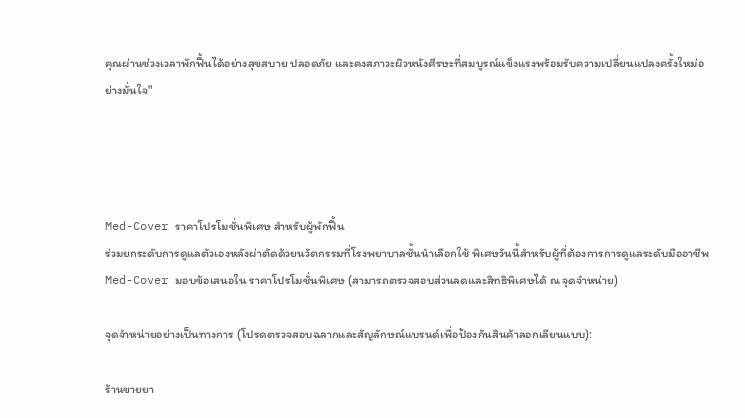คุณผ่านช่วงเวลาพักฟื้นได้อย่างสุขสบาย ปลอดภัย และคงสภาวะผิวหนังศีรษะที่สมบูรณ์แข็งแรงพร้อมรับความเปลี่ยนแปลงครั้งใหม่อย่างมั่นใจ"




Med-Cover ราคาโปรโมชั่นพิเศษ สำหรับผู้พักฟื้น
ร่วมยกระดับการดูแลตัวเองหลังผ่าตัดด้วยนวัตกรรมที่โรงพยาบาลชั้นนำเลือกใช้ พิเศษวันนี้สำหรับผู้ที่ต้องการการดูแลระดับมืออาชีพ Med-Cover มอบข้อเสนอใน ราคาโปรโมชั่นพิเศษ (สามารถตรวจสอบส่วนลดและสิทธิพิเศษได้ ณ จุดจำหน่าย)

จุดจำหน่ายอย่างเป็นทางการ (โปรดตรวจสอบฉลากและสัญลักษณ์แบรนด์เพื่อป้องกันสินค้าลอกเลียนแบบ):

ร้านขายยา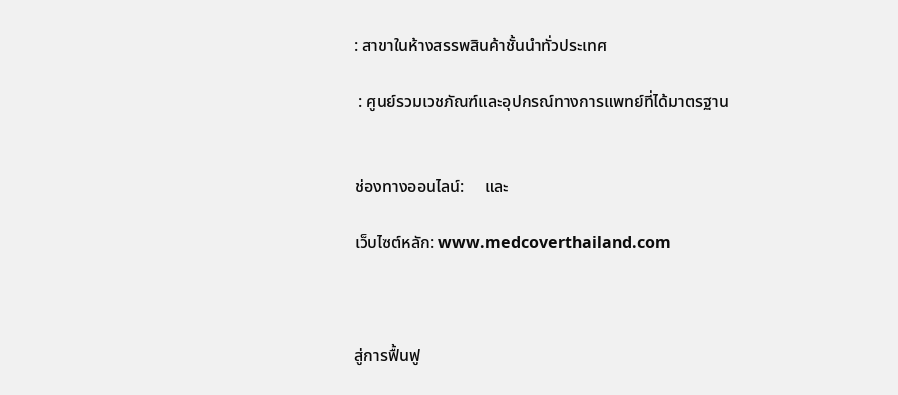: สาขาในห้างสรรพสินค้าชั้นนำทั่วประเทศ

 : ศูนย์รวมเวชภัณฑ์และอุปกรณ์ทางการแพทย์ที่ได้มาตรฐาน


ช่องทางออนไลน์:     และ

เว็บไซต์หลัก: www.medcoverthailand.com



สู่การฟื้นฟู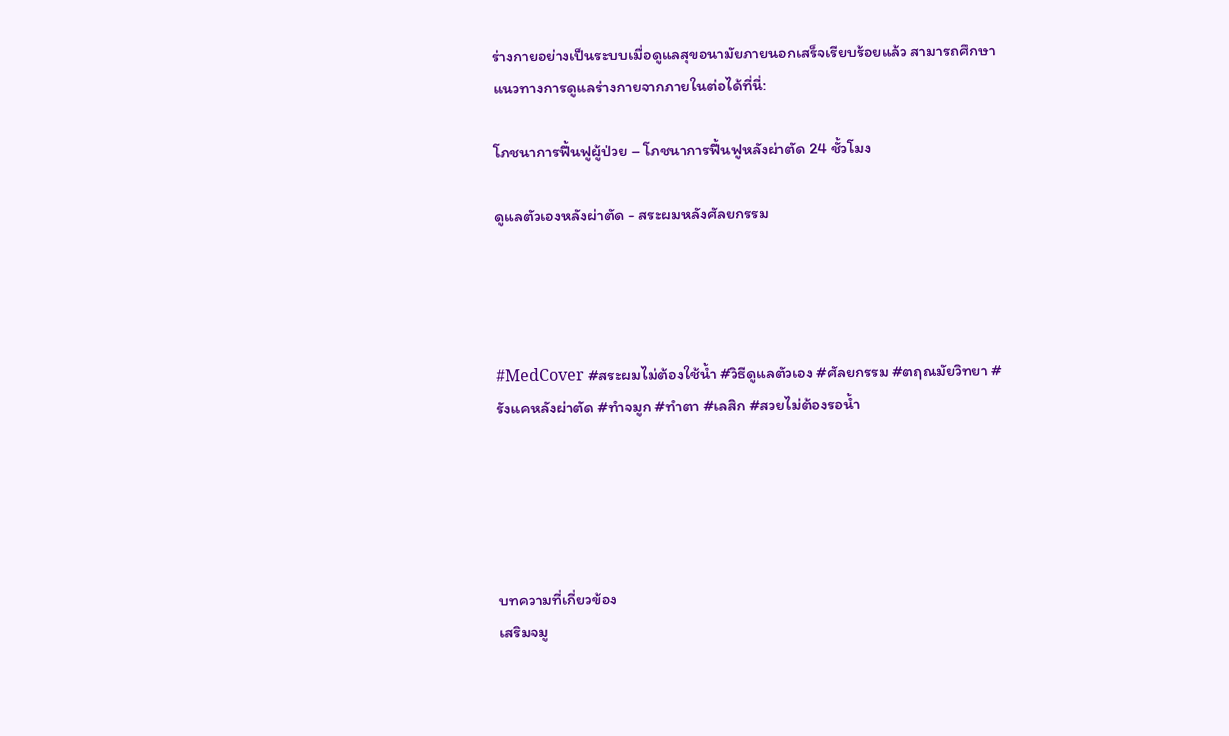ร่างกายอย่างเป็นระบบเมื่อดูแลสุขอนามัยภายนอกเสร็จเรียบร้อยแล้ว สามารถศึกษาแนวทางการดูแลร่างกายจากภายในต่อได้ที่นี่:

โภชนาการฟื้นฟูผู้ป่วย – โภชนาการฟื้นฟูหลังผ่าตัด 24 ชั้วโมง

ดูแลตัวเองหลังผ่าตัด - สระผมหลังศัลยกรรม




#MedCover #สระผมไม่ต้องใช้น้ำ #วิธีดูแลตัวเอง #ศัลยกรรม #ตฤณมัยวิทยา #รังแคหลังผ่าตัด #ทำจมูก #ทำตา #เลสิก #สวยไม่ต้องรอน้ำ





บทความที่เกี่ยวข้อง
เสริมจมู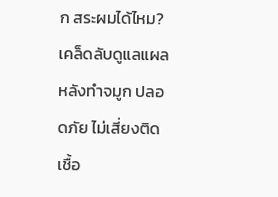ก สระผมได้ไหม?
เคล็ดลับดูแลแผลหลังทำจมูก ปลอดภัย ไม่เสี่ยงติดเชื้อ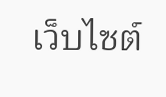เว็บไซต์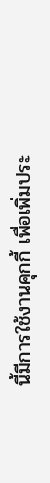นี้มีการใช้งานคุกกี้ เพื่อเพิ่มประ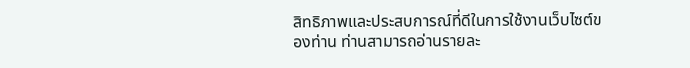สิทธิภาพและประสบการณ์ที่ดีในการใช้งานเว็บไซต์ของท่าน ท่านสามารถอ่านรายละ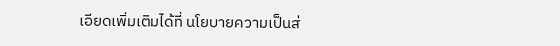เอียดเพิ่มเติมได้ที่ นโยบายความเป็นส่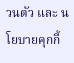วนตัว และ นโยบายคุกกี้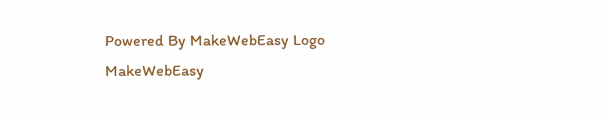Powered By MakeWebEasy Logo MakeWebEasy